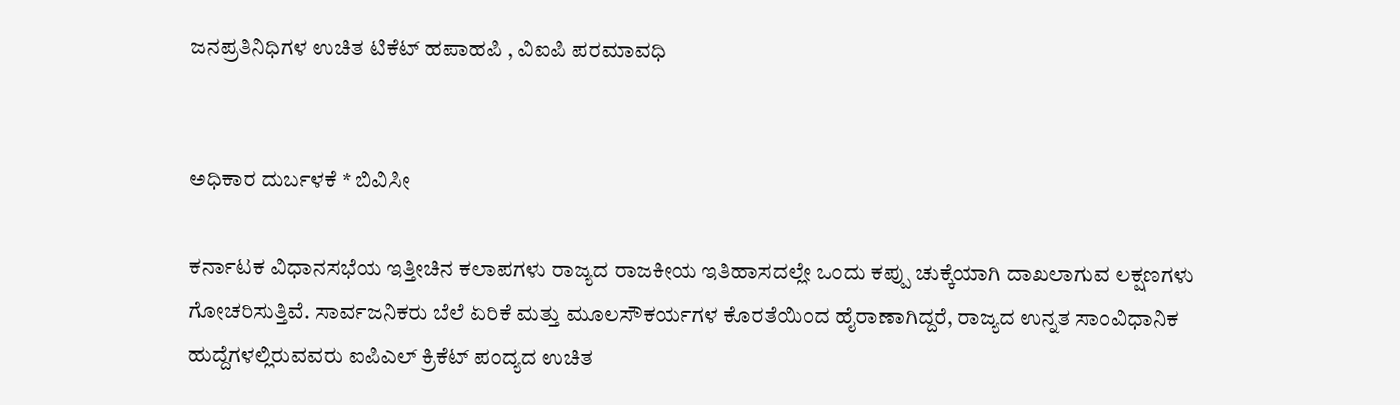ಜನಪ್ರತಿನಿಧಿಗಳ ಉಚಿತ ಟಿಕೆಟ್ ಹಪಾಹಪಿ , ವಿಐಪಿ ಪರಮಾವಧಿ


ಅಧಿಕಾರ ದುರ್ಬಳಕೆ * ಬಿವಿಸೀ

ಕರ್ನಾಟಕ ವಿಧಾನಸಭೆಯ ಇತ್ತೀಚಿನ ಕಲಾಪಗಳು ರಾಜ್ಯದ ರಾಜಕೀಯ ಇತಿಹಾಸದಲ್ಲೇ ಒಂದು ಕಪ್ಪು ಚುಕ್ಕೆಯಾಗಿ ದಾಖಲಾಗುವ ಲಕ್ಷಣಗಳು ಗೋಚರಿಸುತ್ತಿವೆ. ಸಾರ್ವಜನಿಕರು ಬೆಲೆ ಏರಿಕೆ ಮತ್ತು ಮೂಲಸೌಕರ್ಯಗಳ ಕೊರತೆಯಿಂದ ಹೈರಾಣಾಗಿದ್ದರೆ, ರಾಜ್ಯದ ಉನ್ನತ ಸಾಂವಿಧಾನಿಕ ಹುದ್ದೆಗಳಲ್ಲಿರುವವರು ಐಪಿಎಲ್ ಕ್ರಿಕೆಟ್ ಪಂದ್ಯದ ಉಚಿತ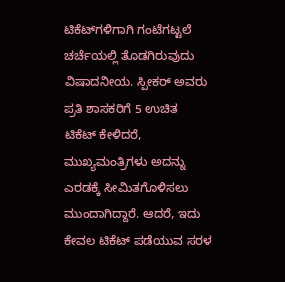ಟಿಕೆಟ್‍ಗಳಿಗಾಗಿ ಗಂಟೆಗಟ್ಟಲೆ ಚರ್ಚೆಯಲ್ಲಿ ತೊಡಗಿರುವುದು ವಿಷಾದನೀಯ. ಸ್ಪೀಕರ್ ಅವರು ಪ್ರತಿ ಶಾಸಕರಿಗೆ 5 ಉಚಿತ ಟಿಕೆಟ್ ಕೇಳಿದರೆ, ಮುಖ್ಯಮಂತ್ರಿಗಳು ಅದನ್ನು ಎರಡಕ್ಕೆ ಸೀಮಿತಗೊಳಿಸಲು ಮುಂದಾಗಿದ್ದಾರೆ. ಆದರೆ, ಇದು ಕೇವಲ ಟಿಕೆಟ್ ಪಡೆಯುವ ಸರಳ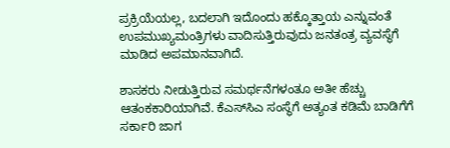ಪ್ರಕ್ರಿಯೆಯಲ್ಲ, ಬದಲಾಗಿ ಇದೊಂದು ಹಕ್ಕೊತ್ತಾಯ ಎನ್ನುವಂತೆ ಉಪಮುಖ್ಯಮಂತ್ರಿಗಳು ವಾದಿಸುತ್ತಿರುವುದು ಜನತಂತ್ರ ವ್ಯವಸ್ಥೆಗೆ ಮಾಡಿದ ಅಪಮಾನವಾಗಿದೆ.

ಶಾಸಕರು ನೀಡುತ್ತಿರುವ ಸಮರ್ಥನೆಗಳಂತೂ ಅತೀ ಹೆಚ್ಚು ಆತಂಕಕಾರಿಯಾಗಿವೆ. ಕೆಎಸ್‍ಸಿಎ ಸಂಸ್ಥೆಗೆ ಅತ್ಯಂತ ಕಡಿಮೆ ಬಾಡಿಗೆಗೆ ಸರ್ಕಾರಿ ಜಾಗ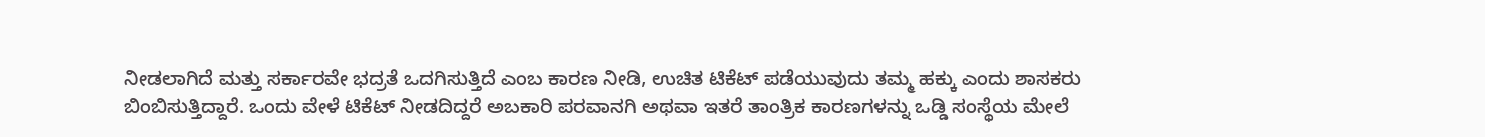ನೀಡಲಾಗಿದೆ ಮತ್ತು ಸರ್ಕಾರವೇ ಭದ್ರತೆ ಒದಗಿಸುತ್ತಿದೆ ಎಂಬ ಕಾರಣ ನೀಡಿ, ಉಚಿತ ಟಿಕೆಟ್ ಪಡೆಯುವುದು ತಮ್ಮ ಹಕ್ಕು ಎಂದು ಶಾಸಕರು ಬಿಂಬಿಸುತ್ತಿದ್ದಾರೆ. ಒಂದು ವೇಳೆ ಟಿಕೆಟ್ ನೀಡದಿದ್ದರೆ ಅಬಕಾರಿ ಪರವಾನಗಿ ಅಥವಾ ಇತರೆ ತಾಂತ್ರಿಕ ಕಾರಣಗಳನ್ನು ಒಡ್ಡಿ ಸಂಸ್ಥೆಯ ಮೇಲೆ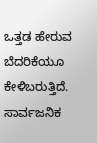ಒತ್ತಡ ಹೇರುವ ಬೆದರಿಕೆಯೂ ಕೇಳಿಬರುತ್ತಿದೆ. ಸಾರ್ವಜನಿಕ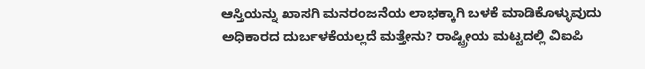ಆಸ್ತಿಯನ್ನು ಖಾಸಗಿ ಮನರಂಜನೆಯ ಲಾಭಕ್ಕಾಗಿ ಬಳಕೆ ಮಾಡಿಕೊಳ್ಳುವುದು ಅಧಿಕಾರದ ದುರ್ಬಳಕೆಯಲ್ಲದೆ ಮತ್ತೇನು? ರಾಷ್ಟ್ರೀಯ ಮಟ್ಟದಲ್ಲಿ ವಿಐಪಿ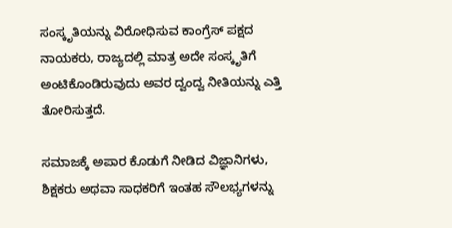ಸಂಸ್ಕೃತಿಯನ್ನು ವಿರೋಧಿಸುವ ಕಾಂಗ್ರೆಸ್ ಪಕ್ಷದ ನಾಯಕರು, ರಾಜ್ಯದಲ್ಲಿ ಮಾತ್ರ ಅದೇ ಸಂಸ್ಕೃತಿಗೆ ಅಂಟಿಕೊಂಡಿರುವುದು ಅವರ ದ್ವಂದ್ವ ನೀತಿಯನ್ನು ಎತ್ತಿ ತೋರಿಸುತ್ತದೆ.

ಸಮಾಜಕ್ಕೆ ಅಪಾರ ಕೊಡುಗೆ ನೀಡಿದ ವಿಜ್ಞಾನಿಗಳು, ಶಿಕ್ಷಕರು ಅಥವಾ ಸಾಧಕರಿಗೆ ಇಂತಹ ಸೌಲಭ್ಯಗಳನ್ನು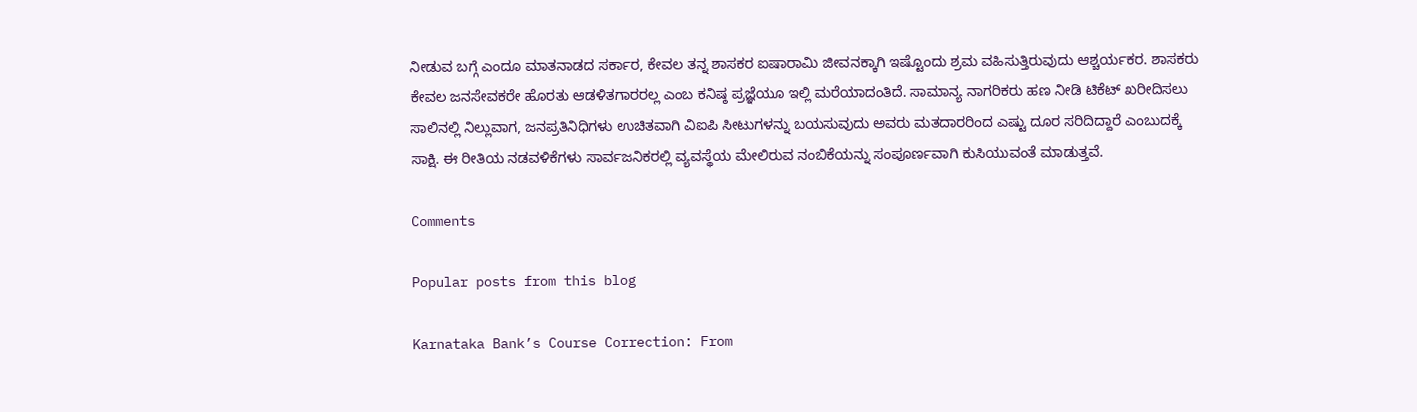ನೀಡುವ ಬಗ್ಗೆ ಎಂದೂ ಮಾತನಾಡದ ಸರ್ಕಾರ, ಕೇವಲ ತನ್ನ ಶಾಸಕರ ಐಷಾರಾಮಿ ಜೀವನಕ್ಕಾಗಿ ಇಷ್ಟೊಂದು ಶ್ರಮ ವಹಿಸುತ್ತಿರುವುದು ಆಶ್ಚರ್ಯಕರ. ಶಾಸಕರು ಕೇವಲ ಜನಸೇವಕರೇ ಹೊರತು ಆಡಳಿತಗಾರರಲ್ಲ ಎಂಬ ಕನಿಷ್ಠ ಪ್ರಜ್ಞೆಯೂ ಇಲ್ಲಿ ಮರೆಯಾದಂತಿದೆ. ಸಾಮಾನ್ಯ ನಾಗರಿಕರು ಹಣ ನೀಡಿ ಟಿಕೆಟ್ ಖರೀದಿಸಲು ಸಾಲಿನಲ್ಲಿ ನಿಲ್ಲುವಾಗ, ಜನಪ್ರತಿನಿಧಿಗಳು ಉಚಿತವಾಗಿ ವಿಐಪಿ ಸೀಟುಗಳನ್ನು ಬಯಸುವುದು ಅವರು ಮತದಾರರಿಂದ ಎಷ್ಟು ದೂರ ಸರಿದಿದ್ದಾರೆ ಎಂಬುದಕ್ಕೆ ಸಾಕ್ಷಿ. ಈ ರೀತಿಯ ನಡವಳಿಕೆಗಳು ಸಾರ್ವಜನಿಕರಲ್ಲಿ ವ್ಯವಸ್ಥೆಯ ಮೇಲಿರುವ ನಂಬಿಕೆಯನ್ನು ಸಂಪೂರ್ಣವಾಗಿ ಕುಸಿಯುವಂತೆ ಮಾಡುತ್ತವೆ.

Comments

Popular posts from this blog

Karnataka Bank’s Course Correction: From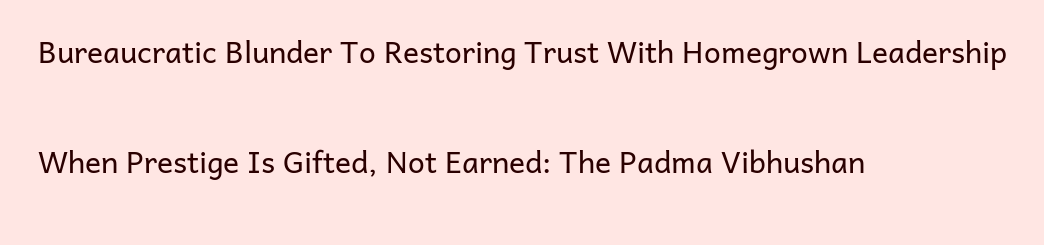Bureaucratic Blunder To Restoring Trust With Homegrown Leadership

When Prestige Is Gifted, Not Earned: The Padma Vibhushan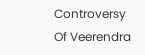Controversy Of Veerendra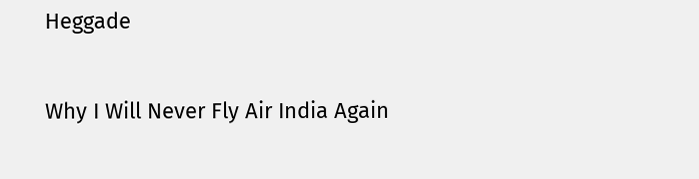Heggade

Why I Will Never Fly Air India Again